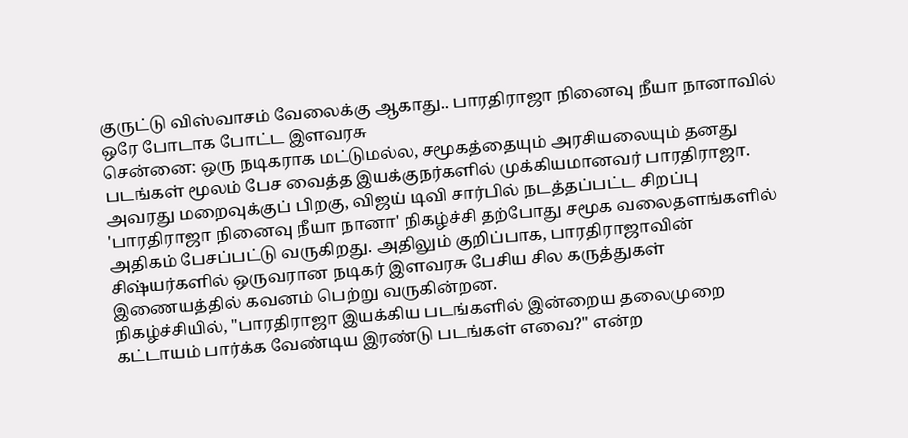குருட்டு விஸ்வாசம் வேலைக்கு ஆகாது.. பாரதிராஜா நினைவு நீயா நானாவில் ஒரே போடாக போட்ட இளவரசு
சென்னை: ஒரு நடிகராக மட்டுமல்ல, சமூகத்தையும் அரசியலையும் தனது படங்கள் மூலம் பேச வைத்த இயக்குநர்களில் முக்கியமானவர் பாரதிராஜா. அவரது மறைவுக்குப் பிறகு, விஜய் டிவி சார்பில் நடத்தப்பட்ட சிறப்பு 'பாரதிராஜா நினைவு நீயா நானா' நிகழ்ச்சி தற்போது சமூக வலைதளங்களில் அதிகம் பேசப்பட்டு வருகிறது. அதிலும் குறிப்பாக, பாரதிராஜாவின் சிஷ்யர்களில் ஒருவரான நடிகர் இளவரசு பேசிய சில கருத்துகள் இணையத்தில் கவனம் பெற்று வருகின்றன.
நிகழ்ச்சியில், "பாரதிராஜா இயக்கிய படங்களில் இன்றைய தலைமுறை கட்டாயம் பார்க்க வேண்டிய இரண்டு படங்கள் எவை?" என்ற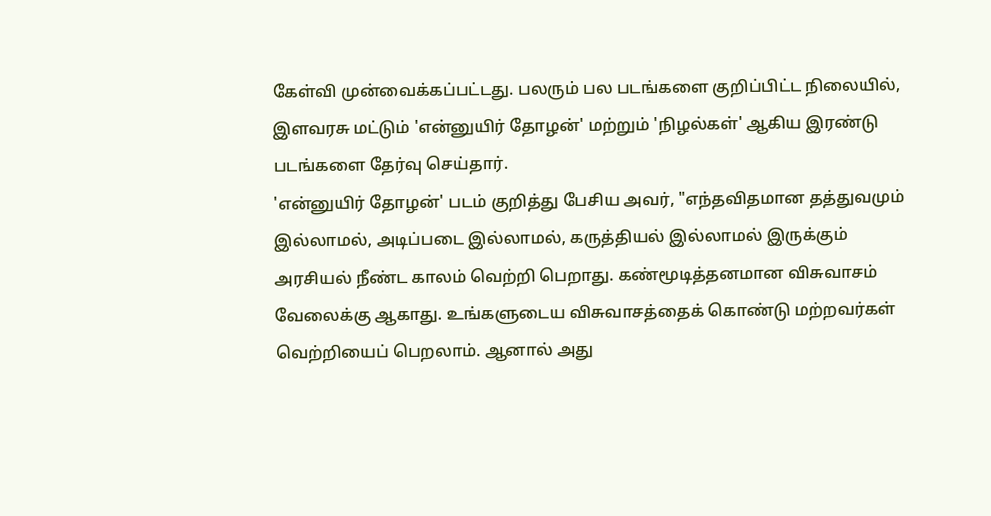கேள்வி முன்வைக்கப்பட்டது. பலரும் பல படங்களை குறிப்பிட்ட நிலையில், இளவரசு மட்டும் 'என்னுயிர் தோழன்' மற்றும் 'நிழல்கள்' ஆகிய இரண்டு படங்களை தேர்வு செய்தார்.
'என்னுயிர் தோழன்' படம் குறித்து பேசிய அவர், "எந்தவிதமான தத்துவமும் இல்லாமல், அடிப்படை இல்லாமல், கருத்தியல் இல்லாமல் இருக்கும் அரசியல் நீண்ட காலம் வெற்றி பெறாது. கண்மூடித்தனமான விசுவாசம் வேலைக்கு ஆகாது. உங்களுடைய விசுவாசத்தைக் கொண்டு மற்றவர்கள் வெற்றியைப் பெறலாம். ஆனால் அது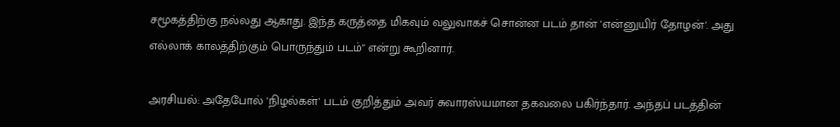சமூகத்திற்கு நல்லது ஆகாது. இந்த கருத்தை மிகவும் வலுவாகச் சொன்ன படம் தான் 'என்னுயிர் தோழன்'. அது எல்லாக் காலத்திற்கும் பொருந்தும் படம்" என்று கூறினார்.

அரசியல்: அதேபோல் 'நிழல்கள்' படம் குறித்தும் அவர் சுவாரஸ்யமான தகவலை பகிர்ந்தார். அந்தப் படத்தின்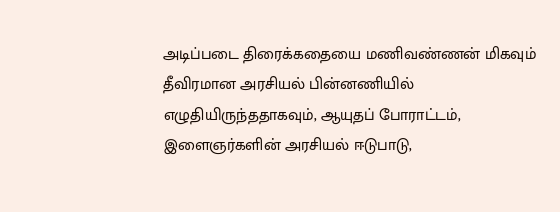அடிப்படை திரைக்கதையை மணிவண்ணன் மிகவும் தீவிரமான அரசியல் பின்னணியில் எழுதியிருந்ததாகவும், ஆயுதப் போராட்டம், இளைஞர்களின் அரசியல் ஈடுபாடு,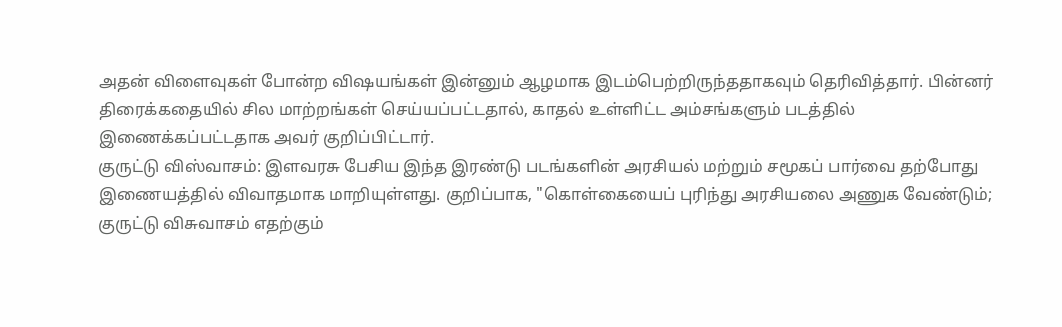அதன் விளைவுகள் போன்ற விஷயங்கள் இன்னும் ஆழமாக இடம்பெற்றிருந்ததாகவும் தெரிவித்தார். பின்னர் திரைக்கதையில் சில மாற்றங்கள் செய்யப்பட்டதால், காதல் உள்ளிட்ட அம்சங்களும் படத்தில் இணைக்கப்பட்டதாக அவர் குறிப்பிட்டார்.
குருட்டு விஸ்வாசம்: இளவரசு பேசிய இந்த இரண்டு படங்களின் அரசியல் மற்றும் சமூகப் பார்வை தற்போது இணையத்தில் விவாதமாக மாறியுள்ளது. குறிப்பாக, "கொள்கையைப் புரிந்து அரசியலை அணுக வேண்டும்; குருட்டு விசுவாசம் எதற்கும்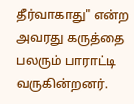தீர்வாகாது" என்ற அவரது கருத்தை பலரும் பாராட்டி வருகின்றனர்.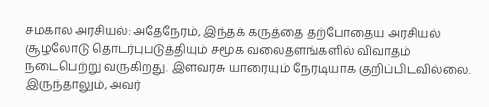சமகால அரசியல்: அதேநேரம், இந்தக் கருத்தை தற்போதைய அரசியல் சூழலோடு தொடர்புபடுத்தியும் சமூக வலைதளங்களில் விவாதம் நடைபெற்று வருகிறது. இளவரசு யாரையும் நேரடியாக குறிப்பிடவில்லை. இருந்தாலும், அவர்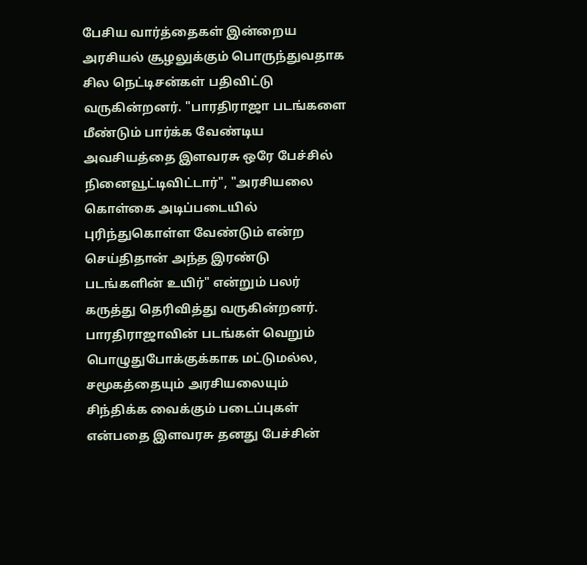பேசிய வார்த்தைகள் இன்றைய அரசியல் சூழலுக்கும் பொருந்துவதாக சில நெட்டிசன்கள் பதிவிட்டு வருகின்றனர். "பாரதிராஜா படங்களை மீண்டும் பார்க்க வேண்டிய அவசியத்தை இளவரசு ஒரே பேச்சில் நினைவூட்டிவிட்டார்", "அரசியலை கொள்கை அடிப்படையில் புரிந்துகொள்ள வேண்டும் என்ற செய்திதான் அந்த இரண்டு படங்களின் உயிர்" என்றும் பலர் கருத்து தெரிவித்து வருகின்றனர். பாரதிராஜாவின் படங்கள் வெறும் பொழுதுபோக்குக்காக மட்டுமல்ல, சமூகத்தையும் அரசியலையும் சிந்திக்க வைக்கும் படைப்புகள் என்பதை இளவரசு தனது பேச்சின்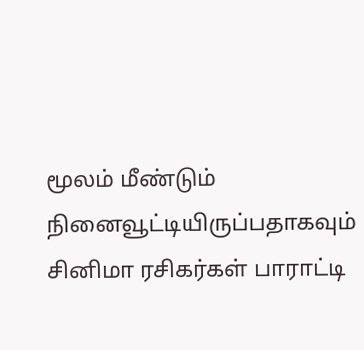மூலம் மீண்டும் நினைவூட்டியிருப்பதாகவும் சினிமா ரசிகர்கள் பாராட்டி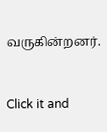வருகின்றனர்.


Click it and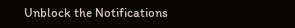Unblock the Notifications